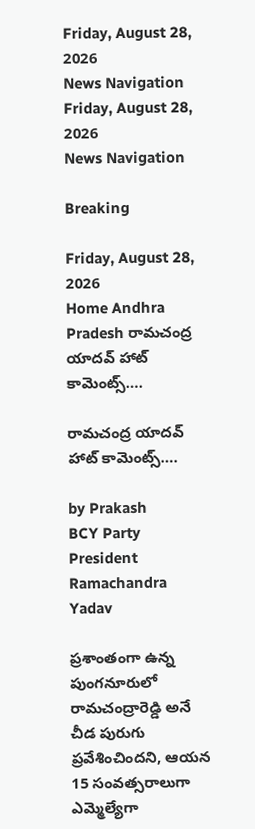Friday, August 28, 2026
News Navigation
Friday, August 28, 2026
News Navigation

Breaking

Friday, August 28, 2026
Home Andhra Pradesh రామచంద్ర యాదవ్ హాట్ కామెంట్స్….

రామచంద్ర యాదవ్ హాట్ కామెంట్స్….

by Prakash
BCY Party President Ramachandra Yadav

ప్రశాంతంగా ఉన్న పుంగనూరులో రామచంద్రారెడ్డి అనే చీడ పురుగు ప్రవేశించిందని, ఆయన 15 సంవత్సరాలుగా ఎమ్మెల్యేగా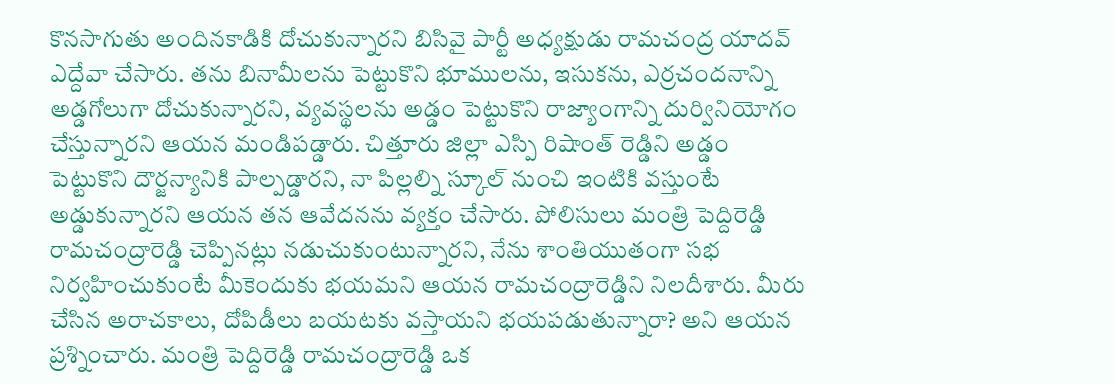కొనసాగుతు అందినకాడికి దోచుకున్నారని బిసివై పార్టీ అధ్యక్షుడు రామచంద్ర యాదవ్ ఎద్దేవా చేసారు. తను బినామీలను పెట్టుకొని భూములను, ఇసుకను, ఎర్రచందనాన్ని అడ్డగోలుగా దోచుకున్నారని, వ్యవస్థలను అడ్డం పెట్టుకొని రాజ్యాంగాన్ని దుర్వినియోగం చేస్తున్నారని ఆయన మండిపడ్డారు. చిత్తూరు జిల్లా ఎస్పి రిషాంత్ రెడ్డిని అడ్డం పెట్టుకొని దౌర్జన్యానికి పాల్పడ్డారని, నా పిల్లల్ని స్కూల్ నుంచి ఇంటికి వస్తుంటే అడ్డుకున్నారని ఆయన తన ఆవేదనను వ్యక్తం చేసారు. పోలిసులు మంత్రి పెద్దిరెడ్డి రామచంద్రారెడ్డి చెప్పినట్లు నడుచుకుంటున్నారని, నేను శాంతియుతంగా సభ నిర్వహించుకుంటే మీకెందుకు భయమని ఆయన రామచంద్రారెడ్డిని నిలదీశారు. మీరు చేసిన అరాచకాలు, దోపిడీలు బయటకు వస్తాయని భయపడుతున్నారా? అని ఆయన ప్రశ్నించారు. మంత్రి పెద్దిరెడ్డి రామచంద్రారెడ్డి ఒక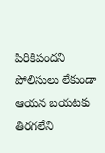పిరికిపందని పోలిసులు లేకుండా ఆయన బయటకు తిరగలేని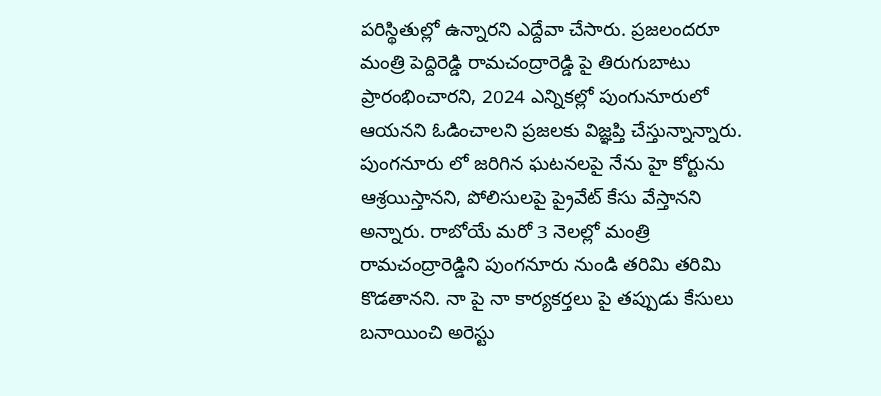పరిస్థితుల్లో ఉన్నారని ఎద్దేవా చేసారు. ప్రజలందరూ మంత్రి పెద్దిరెడ్డి రామచంద్రారెడ్డి పై తిరుగుబాటు ప్రారంభించారని, 2024 ఎన్నికల్లో పుంగునూరులో ఆయనని ఓడించాలని ప్రజలకు విజ్ఞప్తి చేస్తున్నాన్నారు. పుంగనూరు లో జరిగిన ఘటనలపై నేను హై కోర్టును ఆశ్రయిస్తానని, పోలిసులపై ప్రైవేట్ కేసు వేస్తానని అన్నారు. రాబోయే మరో 3 నెలల్లో మంత్రి రామచంద్రారెడ్డిని పుంగనూరు నుండి తరిమి తరిమి కొడతానని. నా పై నా కార్యకర్తలు పై తప్పుడు కేసులు బనాయించి అరెస్టు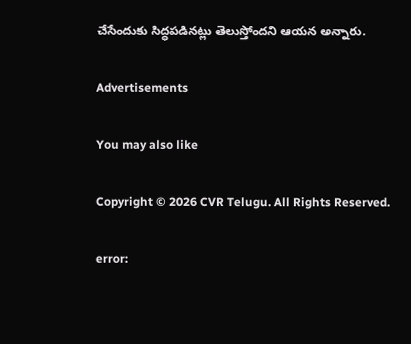చేసేందుకు సిద్ధపడినట్లు తెలుస్తోందని ఆయన అన్నారు.

Advertisements

You may also like

Copyright © 2026 CVR Telugu. All Rights Reserved.

error: